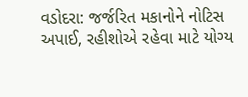વડોદરા: જર્જરિત મકાનોને નોટિસ અપાઈ, રહીશોએ રહેવા માટે યોગ્ય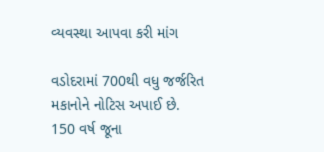વ્યવસ્થા આપવા કરી માંગ

વડોદરામાં 700થી વધુ જર્જરિત મકાનોને નોટિસ અપાઈ છે. 150 વર્ષ જૂના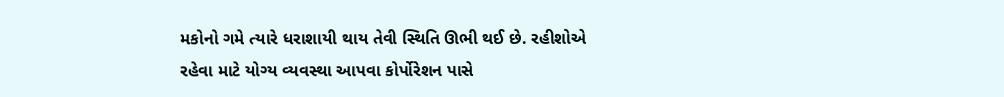મકોનો ગમે ત્યારે ધરાશાયી થાય તેવી સ્થિતિ ઊભી થઈ છે. રહીશોએ રહેવા માટે યોગ્ય વ્યવસ્થા આપવા કોર્પોરેશન પાસે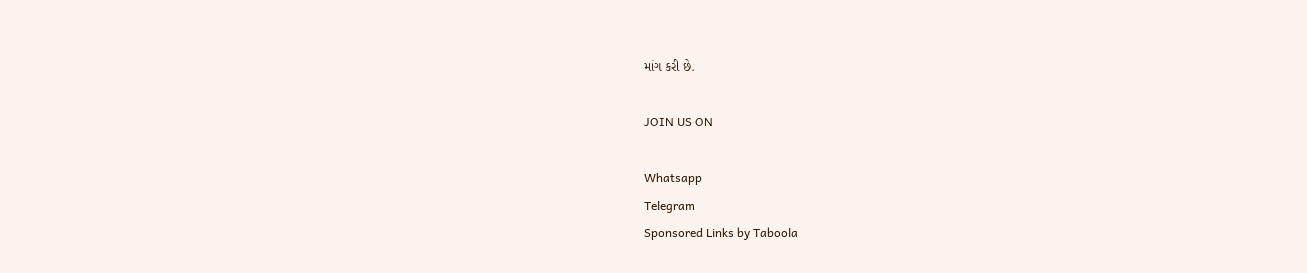માંગ કરી છે.

JOIN US ON

Whatsapp
Telegram
Sponsored Links by Taboola